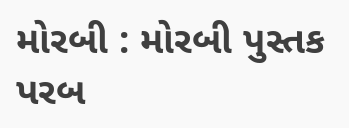મોરબી : મોરબી પુસ્તક પરબ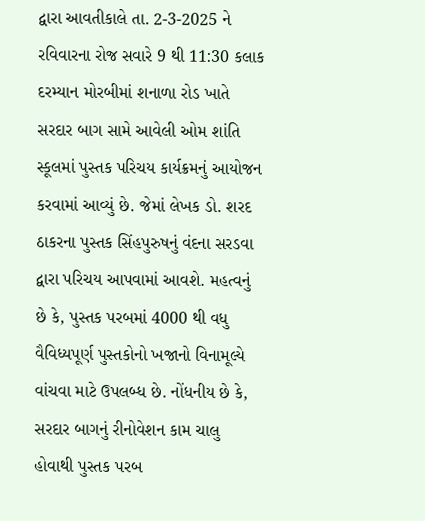દ્વારા આવતીકાલે તા. 2-3-2025 ને રવિવારના રોજ સવારે 9 થી 11:30 કલાક દરમ્યાન મોરબીમાં શનાળા રોડ ખાતે સરદાર બાગ સામે આવેલી ઓમ શાંતિ સ્કૂલમાં પુસ્તક પરિચય કાર્યક્રમનું આયોજન કરવામાં આવ્યું છે. જેમાં લેખક ડો. શરદ ઠાકરના પુસ્તક સિંહપુરુષનું વંદના સરડવા દ્વારા પરિચય આપવામાં આવશે. મહત્વનું છે કે, પુસ્તક પરબમાં 4000 થી વધુ વૈવિધ્યપૂર્ણ પુસ્તકોનો ખજાનો વિનામૂલ્યે વાંચવા માટે ઉપલબ્ધ છે. નોંધનીય છે કે, સરદાર બાગનું રીનોવેશન કામ ચાલુ હોવાથી પુસ્તક પરબ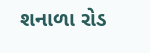શનાળા રોડ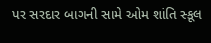પર સરદાર બાગની સામે ઓમ શાંતિ સ્કૂલ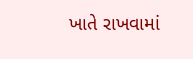ખાતે રાખવામાં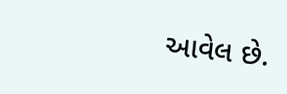આવેલ છે.